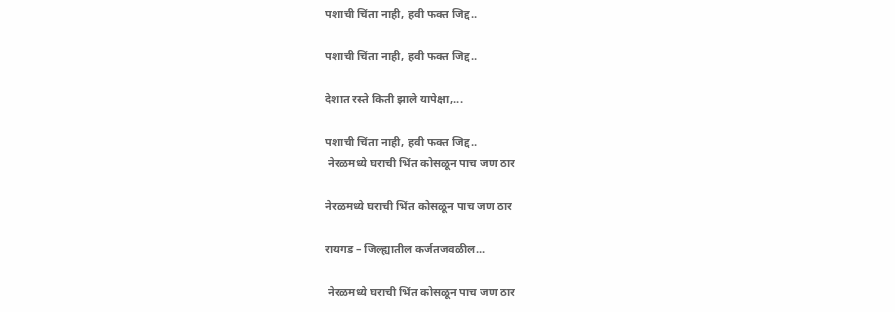पशाची चिंता नाही, हवी फक्त जिद्द..

पशाची चिंता नाही, हवी फक्त जिद्द..

देशात रस्ते किती झाले यापेक्षा,...

पशाची चिंता नाही, हवी फक्त जिद्द..
 नेरळमध्ये घराची भिंत कोसळून पाच जण ठार

नेरळमध्ये घराची भिंत कोसळून पाच जण ठार

रायगड – जिल्ह्यातील कर्जतजवळील...

 नेरळमध्ये घराची भिंत कोसळून पाच जण ठार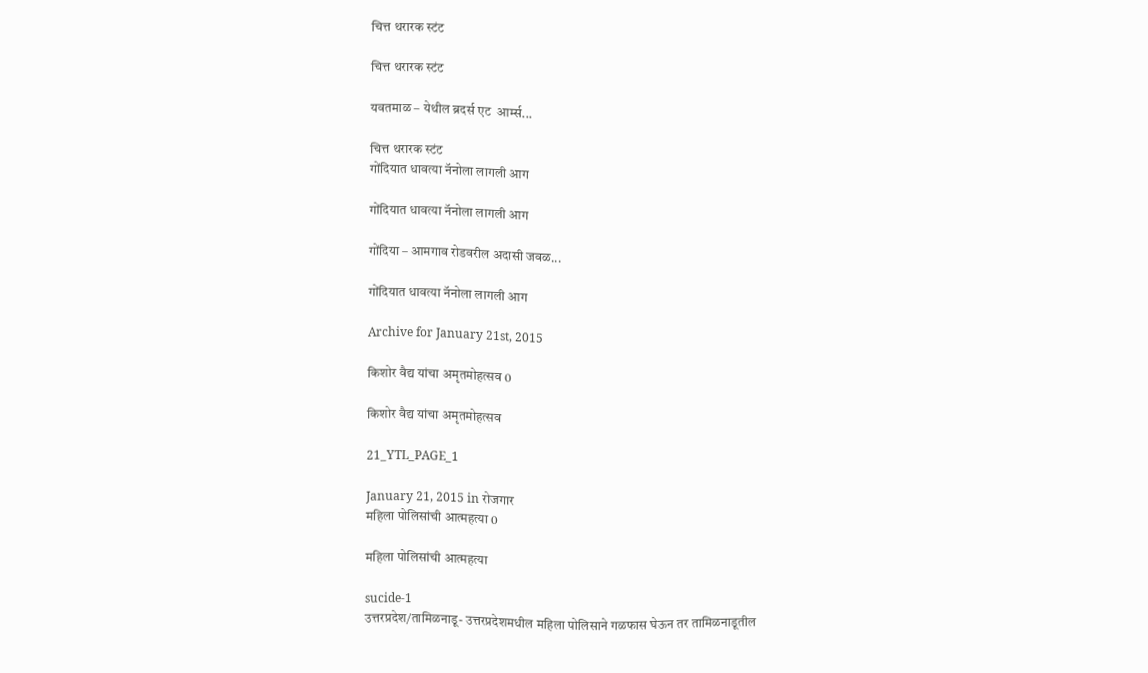चित्त थरारक स्टंट

चित्त थरारक स्टंट

यवतमाळ – येथील ब्रदर्स एट  आर्म्स...

चित्त थरारक स्टंट
गोंदियात धावत्या नॅनोला लागली आग

गोंदियात धावत्या नॅनोला लागली आग

गोंदिया – आमगाव रोडवरील अदासी जवळ...

गोंदियात धावत्या नॅनोला लागली आग

Archive for January 21st, 2015

किशोर वैद्य यांचा अमृतमोहत्सव 0

किशोर वैद्य यांचा अमृतमोहत्सव

21_YTL_PAGE_1

January 21, 2015 in रोजगार
महिला पोलिसांची आत्महत्या 0

महिला पोलिसांची आत्महत्या

sucide-1
उत्तरप्रदेश/तामिळनाडू- उत्तरप्रदेशमधील महिला पोलिसाने गळफास घेऊन तर तामिळनाडूतील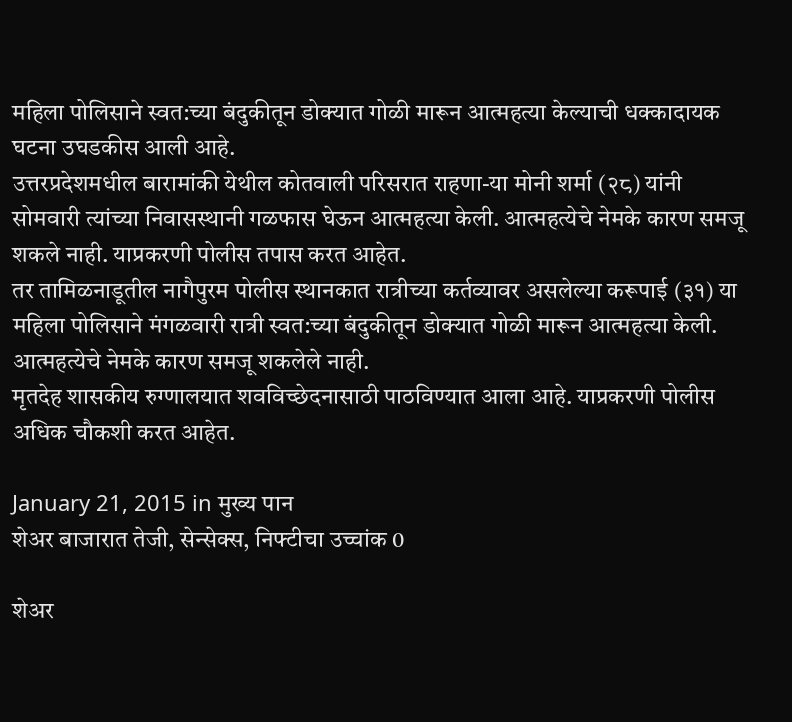महिला पोलिसाने स्वत:च्या बंदुकीतून डोक्‍यात गोळी मारून आत्महत्या केल्याची धक्कादायक घटना उघडकीस आली आहे.
उत्तरप्रदेशमधील बारामांकी येथील कोतवाली परिसरात राहणा-या मोनी शर्मा (२८) यांनी सोमवारी त्यांच्या निवासस्थानी गळफास घेऊन आत्महत्या केली. आत्महत्येचे नेमके कारण समजू शकले नाही. याप्रकरणी पोलीस तपास करत आहेत.
तर तामिळनाडूतील नागैपुरम पोलीस स्थानकात रात्रीच्या कर्तव्यावर असलेल्या करूपाई (३१) या महिला पोलिसाने मंगळवारी रात्री स्वत:च्या बंदुकीतून डोक्‍यात गोळी मारून आत्महत्या केली. आत्महत्येचे नेमके कारण समजू शकलेले नाही.
मृतदेह शासकीय रुग्णालयात शवविच्छेदनासाठी पाठविण्यात आला आहे. याप्रकरणी पोलीस अधिक चौकशी करत आहेत.

January 21, 2015 in मुख्य पान
शेअर बाजारात तेजी, सेन्सेक्स, निफ्टीचा उच्चांक 0

शेअर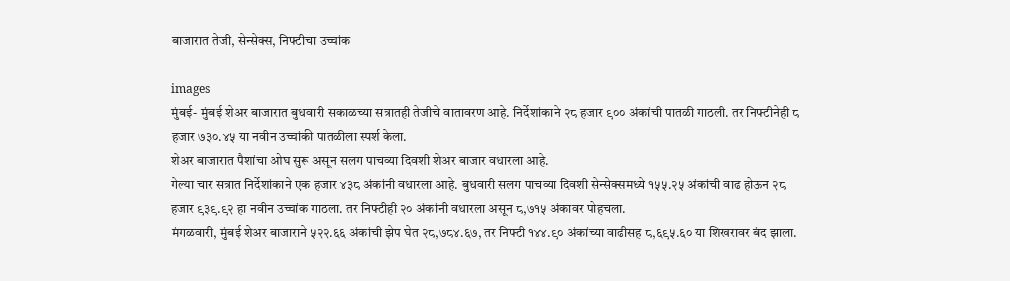बाजारात तेजी, सेन्सेक्स, निफ्टीचा उच्चांक

images
मुंबई- मुंबई शेअर बाजारात बुधवारी सकाळच्या सत्रातही तेजीचे वातावरण आहे. निर्देशांकाने २८ हजार ९०० अंकांची पातळी गाठली. तर निफ्टीनेही ८ हजार ७३०.४५ या नवीन उच्चांकी पातळीला स्पर्श केला.
शेअर बाजारात पैशांचा ओघ सुरू असून सलग पाचव्या दिवशी शेअर बाजार वधारला आहे.
गेल्या चार सत्रात निर्देशांकाने एक हजार ४३८ अंकांनी वधारला आहे. बुधवारी सलग पाचव्या दिवशी सेन्सेक्समध्ये १५५.२५ अंकांची वाढ होऊन २८ हजार ९३९.९२ हा नवीन उच्चांक गाठला. तर निफ्टीही २० अंकांनी वधारला असून ८,७१५ अंकावर पोहचला.
मंगळवारी, मुंबई शेअर बाजाराने ५२२.६६ अंकांची झेप घेत २८,७८४.६७, तर निफ्टी १४४.९० अंकांच्या वाढीसह ८,६९५.६० या शिखरावर बंद झाला.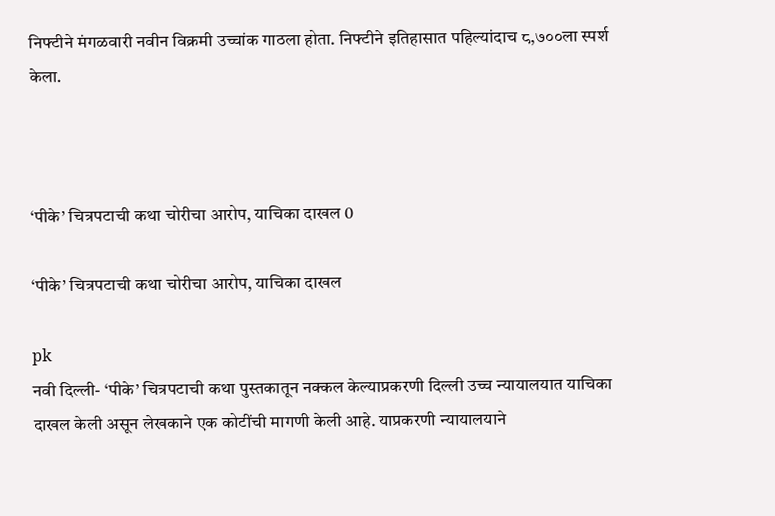निफ्टीने मंगळवारी नवीन विक्रमी उच्चांक गाठला होता. निफ्टीने इतिहासात पहिल्यांदाच ८,७००ला स्पर्श केला.



‘पीके’ चित्रपटाची कथा चोरीचा आरोप, याचिका दाखल 0

‘पीके’ चित्रपटाची कथा चोरीचा आरोप, याचिका दाखल

pk
नवी दिल्ली- ‘पीके’ चित्रपटाची कथा पुस्तकातून नक्कल केल्याप्रकरणी दिल्ली उच्च न्यायालयात याचिका दाखल केली असून लेखकाने एक कोटींची मागणी केली आहे. याप्रकरणी न्यायालयाने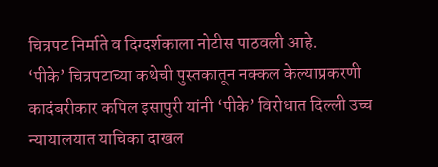चित्रपट निर्माते व दिग्दर्शकाला नोटीस पाठवली आहे.
‘पीके’ चित्रपटाच्या कथेची पुस्तकातून नक्कल केल्याप्रकरणी कादंबरीकार कपिल इसापुरी यांनी ‘पीके’ विरोधात दिल्ली उच्च न्यायालयात याचिका दाखल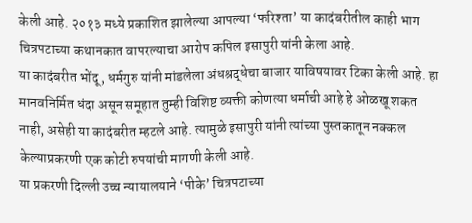केली आहे. २०१३ मध्ये प्रकाशित झालेल्या आपल्या ‘फरिश्ता’ या कादंबरीतील काही भाग चित्रपटाच्या कथानकात वापरल्याचा आरोप कपिल इसापुरी यांनी केला आहे.
या कादंबरीत भोंदू, धर्मगुरु यांनी मांडलेला अंधश्रद्धेचा बाजार याविषयावर टिका केली आहे. हा मानवनिर्मित धंदा असून समूहात तुम्ही विशिष्ट व्यक्ती कोणत्या धर्माची आहे हे ओळखू शकत नाही, असेही या कादंबरीत म्हटले आहे. त्यामुळे इसापुरी यांनी त्यांच्या पुस्तकातून नक्कल केल्याप्रकरणी एक कोटी रुपयांची मागणी केली आहे.
या प्रकरणी दिल्ली उच्च न्यायालयाने ‘पीके’ चित्रपटाच्या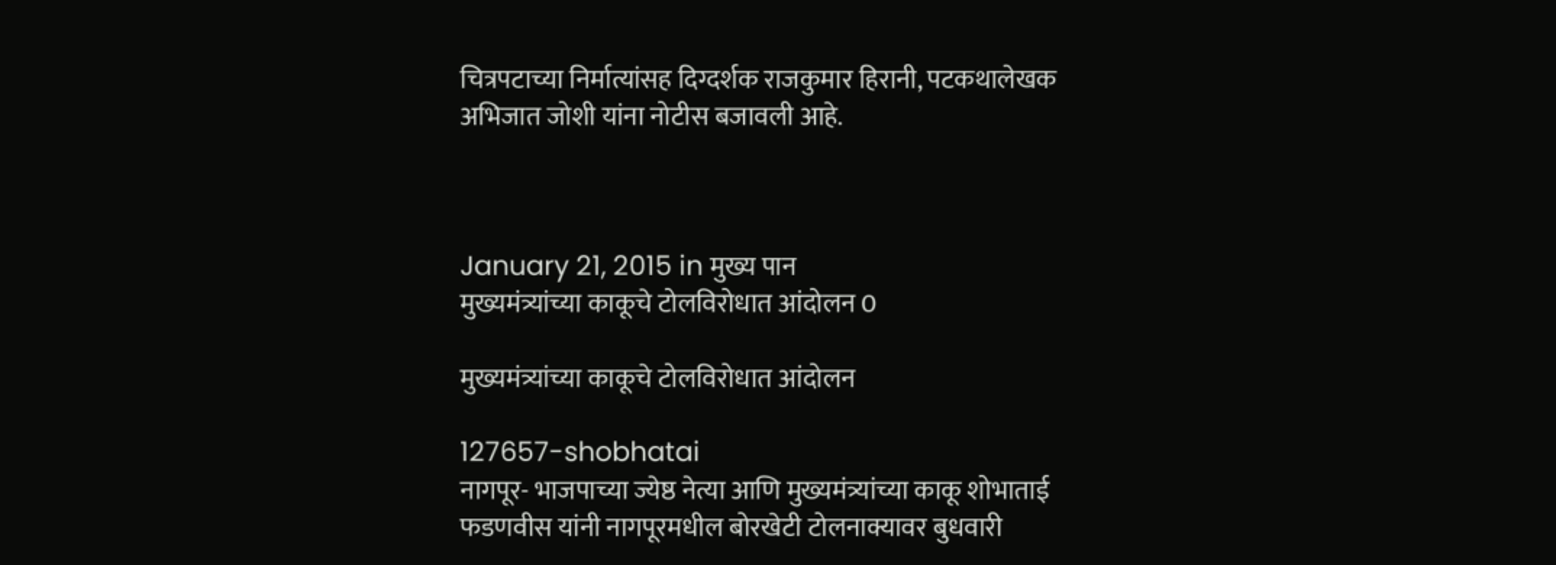चित्रपटाच्या निर्मात्यांसह दिग्दर्शक राजकुमार हिरानी, पटकथालेखक अभिजात जोशी यांना नोटीस बजावली आहे.



January 21, 2015 in मुख्य पान
मुख्यमंत्र्यांच्या काकूचे टोलविरोधात आंदोलन 0

मुख्यमंत्र्यांच्या काकूचे टोलविरोधात आंदोलन

127657-shobhatai
नागपूर- भाजपाच्या ज्येष्ठ नेत्या आणि मुख्यमंत्र्यांच्या काकू शोभाताई फडणवीस यांनी नागपूरमधील बोरखेटी टोलनाक्यावर बुधवारी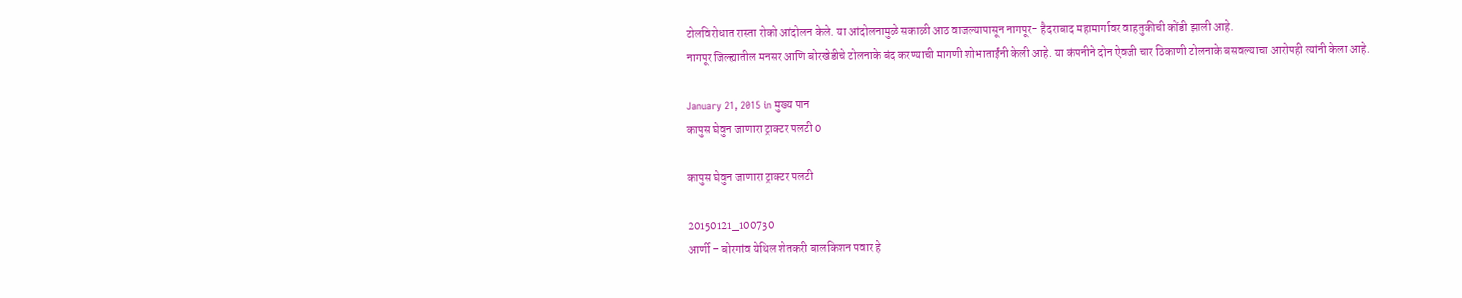टोलविरोधात रास्ता रोको आंदोलन केले. या आंदोलनामुळे सकाळी आठ वाजल्यापासून नागपूर- हैदराबाद महामार्गावर वाहतुकीची कोंडी झाली आहे.
नागपूर जिल्ह्यातील मनसर आणि बोरखेडीचे टोलनाके बंद करण्याची मागणी शोभाताईंनी केली आहे. या कंपनीने दोन ऐवजी चार ठिकाणी टोलनाके बसवल्याचा आरोपही त्यांनी केला आहे.

January 21, 2015 in मुख्य पान
कापुस घेवुन जाणारा ट्राक्टर पलटी 0

कापुस घेवुन जाणारा ट्राक्टर पलटी

20150121_100730
आर्णी – बोरगांव येथिल शेतकरी बालकिशन पवार हे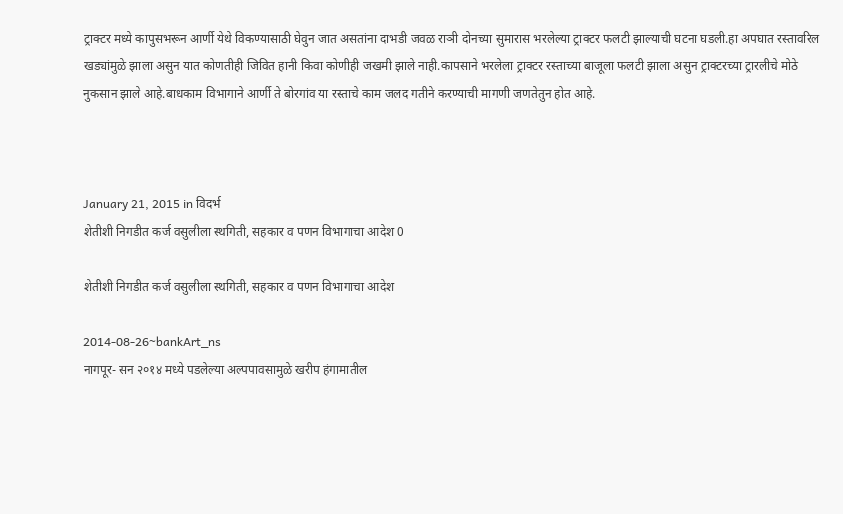ट्राक्टर मध्ये कापुसभरून आर्णी येथे विकण्यासाठी घेवुन जात असतांना दाभडी जवळ राञी दोनच्या सुमारास भरलेल्या ट्राक्टर फलटी झाल्याची घटना घडली.हा अपघात रस्तावरिल खड्यांमुळे झाला असुन यात कोणतीही जिवित हानी किवा कोणीही जखमी झाले नाही.कापसाने भरलेला ट्राक्टर रस्ताच्या बाजूला फलटी झाला असुन ट्राक्टरच्या ट्रारलीचे मोठे नुकसान झाले आहे.बाधकाम विभागाने आर्णी ते बोरगांव या रस्ताचे काम जलद गतीने करण्याची मागणी जणतेतुन होत आहे.



January 21, 2015 in विदर्भ
शेतीशी निगडीत कर्ज वसुलीला स्थगिती, सहकार व पणन विभागाचा आदेश 0

शेतीशी निगडीत कर्ज वसुलीला स्थगिती, सहकार व पणन विभागाचा आदेश

2014-08-26~bankArt_ns
नागपूर- सन २०१४ मध्ये पडलेल्या अल्पपावसामुळे खरीप हंगामातील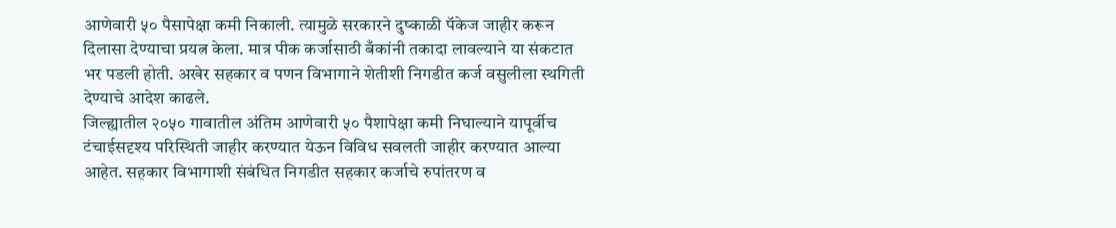आणेवारी ५० पैसापेक्षा कमी निकाली. त्यामुळे सरकारने दुष्काळी पॅकेज जाहीर करून दिलासा देण्याचा प्रयत्न केला. मात्र पीक कर्जासाठी बँकांनी तकादा लावल्याने या संकटात भर पडली होती. अखेर सहकार व पणन विभागाने शेतीशी निगडीत कर्ज वसुलीला स्थगिती देण्याचे आदेश काढले.
जिल्ह्यातील २०५० गावातील अंतिम आणेवारी ५० पैशापेक्षा कमी निघाल्याने यापूर्वीच टंचाईसदृश्य परिस्थिती जाहीर करण्यात येऊन विविध सवलती जाहीर करण्यात आल्या आहेत. सहकार विभागाशी संबंधित निगडीत सहकार कर्जाचे रुपांतरण व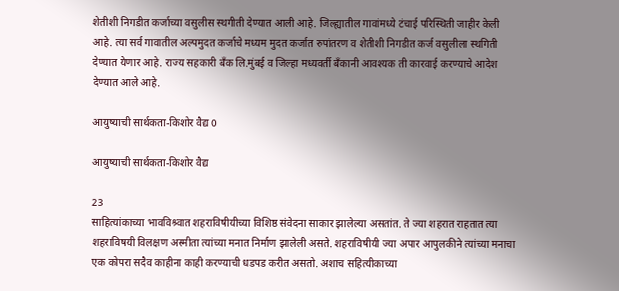शेतीशी निगडीत कर्जाच्या वसुलीस स्थगीती देण्यात आली आहे. जिल्ह्यातील गावांमध्ये टंचाई परिस्थिती जाहीर केली आहे. त्या सर्व गावातील अल्पमुदत कर्जाचे मध्यम मुदत कर्जात रुपांतरण व शेतीशी निगडीत कर्ज वसुलीला स्थगिती देण्यात येणार आहे. राज्य सहकारी बँक लि.मुंबई व जिल्हा मध्यवर्ती बँकानी आवश्यक ती कारवाई करण्याचे आदेश देण्यात आले आहे.

आयुष्याची सार्थकता-किशोर वैद्य 0

आयुष्याची सार्थकता-किशोर वैद्य

23
साहित्यांकाच्या भावविश्र्वात शहराविषीयीच्या विशिष्ठ संवेदना साकार झालेल्या असतांत. ते ज्या शहरात राहतात त्या शहराविषयी विलक्षण अस्मीता त्यांच्या मनात निर्माण झालेली असते. शहराविषीयी ज्या अपार आपुलकीने त्यांच्या मनाचा एक कोपरा सदैव काहीना काही करण्याची धडपड करीत असतो. अशाच सहित्यीकाच्या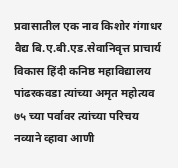प्रवासातील एक नाव किशोर गंगाधर वैद्य बि.ए.बी.एड.सेवानिवृत्त प्राचार्य विकास हिंदी कनिष्ठ महाविद्यालय पांढरकवडा त्यांच्या अमृत महोत्यव ७५ च्या पर्वावर त्यांच्या परिचय नव्याने व्हावा आणी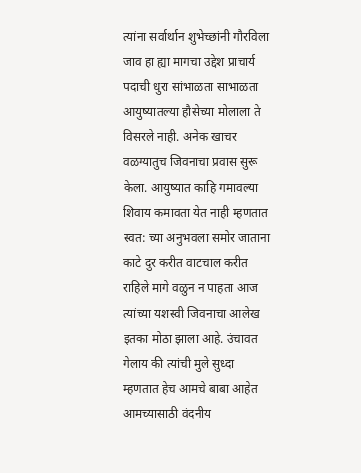त्यांना सर्वार्थान शुभेच्छांनी गौरविला जाव हा ह्या मागचा उद्देश प्राचार्य पदाची धुरा सांभाळता साभाळता आयुष्यातल्या हौसेच्या मोलाला ते विसरले नाही. अनेक खाचर वळग्यातुच जिवनाचा प्रवास सुरू केला. आयुष्यात काहि गमावल्या शिवाय कमावता येत नाही म्हणतात स्वत: च्या अनुभवला समोर जाताना काटे दुर करीत वाटचाल करीत राहिले मागे वळुन न पाहता आज त्यांच्या यशस्वी जिवनाचा आलेख इतका मोठा झाला आहे. उंचावत गेलाय की त्यांची मुले सुध्दा म्हणतात हेच आमचे बाबा आहेत आमच्यासाठी वंदनीय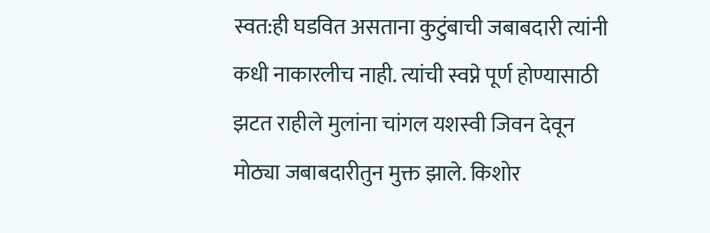स्वत:ही घडवित असताना कुटुंबाची जबाबदारी त्यांनी कधी नाकारलीच नाही. त्यांची स्वप्ने पूर्ण होण्यासाठी झटत राहीले मुलांना चांगल यशस्वी जिवन देवून मोठ्या जबाबदारीतुन मुक्त झाले. किशोर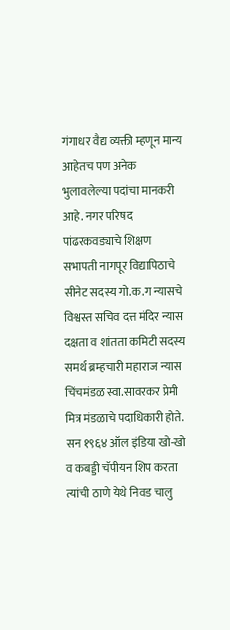गंगाधर वैद्य व्यक्ती म्हणून मान्य आहेतच पण अनेक भुलावलेल्या पदांचा मानकरी आहे. नगर परिषद पांढरकवड्याचे शिक्षण सभापती नागपूर विद्यापिठाचे सीनेट सदस्य गो.क.ग न्यासचे विश्वस्त सचिव दत्त मंदिर न्यास दक्षता व शांतता कमिटी सदस्य समर्थ ब्रम्हचारी महाराज न्यास चिंचमंडळ स्वा.सावरकर प्रेमी मित्र मंडळाचे पदाधिकारी होते. सन १९६४ ऑल इंडिया खो-खो व कबड्डी चॅपीयन शिप करता त्यांची ठाणे येथे निवड चालु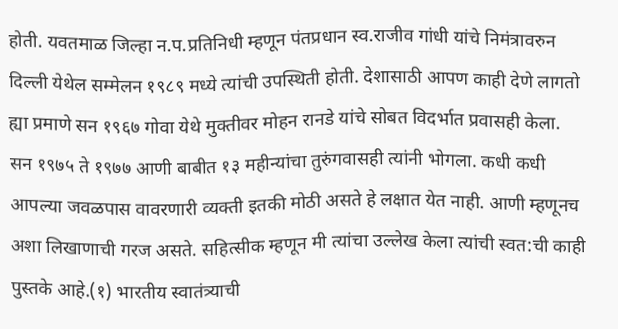होती. यवतमाळ जिल्हा न.प.प्रतिनिधी म्हणून पंतप्रधान स्व.राजीव गांधी यांचे निमंत्रावरुन दिल्ली येथेल सम्मेलन १९८९ मध्ये त्यांची उपस्थिती होती. देशासाठी आपण काही देणे लागतो ह्या प्रमाणे सन १९६७ गोवा येथे मुक्तीवर मोहन रानडे यांचे सोबत विदर्भात प्रवासही केला. सन १९७५ ते १९७७ आणी बाबीत १३ महीन्यांचा तुरुंगवासही त्यांनी भोगला. कधी कधी आपल्या जवळपास वावरणारी व्यक्ती इतकी मोठी असते हे लक्षात येत नाही. आणी म्हणूनच अशा लिखाणाची गरज असते. सहित्सीक म्हणून मी त्यांचा उल्लेख केला त्यांची स्वत:ची काही पुस्तके आहे.(१) भारतीय स्वातंत्र्याची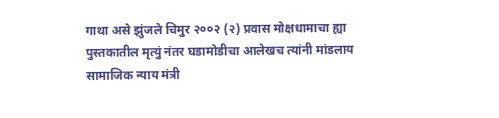गाथा असे झुंजले चिमुर २००२ (२) प्रवास मोक्षधामाचा ह्या पुस्तकातील मृत्युं नंतर घडामोडीचा आलेखच त्यांनी मांडलाय सामाजिक न्याय मंत्री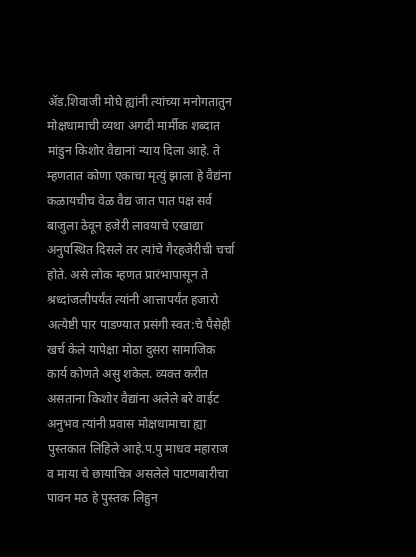अ‍ॅड.शिवाजी मोघे ह्यांनी त्यांच्या मनोगतातुन मोक्षधामाची व्यथा अगदी मार्मीक शब्दात मांडुन किशोर वैद्यानां न्याय दिला आहे. ते म्हणतात कोणा एकाचा मृत्युं झाला हे वैद्यंना कळायचीच वेळ वैद्य जात पात पक्ष सर्व बाजुला ठेवून हजेरी लावयाचे एखाद्या अनुपस्थित दिसले तर त्यांचे गैरहजेरीची चर्चा होते. असे लोक म्हणत प्रारंभापासून ते श्रध्दांजलीपर्यंत त्यांनी आत्तापर्यंत हजारो अत्येष्टी पार पाडण्यात प्रसंगी स्वत:चे पैसेही खर्च केले यापेक्षा मोठा दुसरा सामाजिक कार्य कोणते असु शकेल. व्यक्त करीत असताना किशोर वैद्यांना अलेले बरे वाईट अनुभव त्यांनी प्रवास मोक्षधामाचा ह्या पुस्तकात लिहिले आहे.प.पु माधव महाराज व माया चे छायाचित्र असलेले पाटणबारीचा पावन मठ हे पुस्तक लिहुन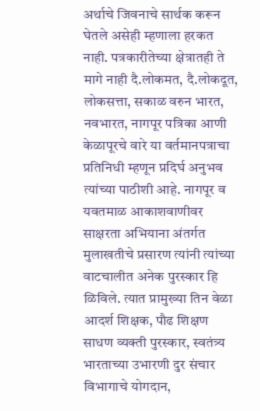अर्थाचे जिवनाचे सार्थक करून घेतले असेही म्हणाला हरकत नाही. पत्रकारीतेच्या क्षेत्रातही ते मागे नाही दै.लोकमत, दै.लोकदूत, लोकसत्ता, सकाळ वरुन भारत, नवभारत, नागपूर पत्रिका आणी केळापूरचे वारे या वर्तमानपत्राचा प्रतिनिधी म्हणून प्रदिर्घ अनुभव त्यांच्या पाठीशी आहे. नागपूर व यवतमाळ आकाशवाणीवर साक्षरता अभियाना अंतर्गत मुलाखतीचे प्रसारण त्यांनी त्यांच्या वाटचालीत अनेक पुरस्कार हि ळिविले. त्यात प्रामुख्या तिन वेळा आदर्श शिक्षक, पौढ शिक्षण साधण व्यक्ती पुरस्कार, स्वतंत्र्य भारताच्या उभारणी दुर संचार विभागाचे योगदान,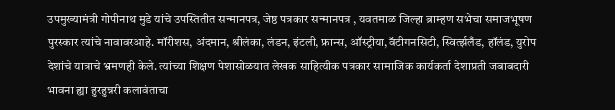उपमुख्यामंत्री गोपीनाथ मुडे यांचे उपस्तितीत सन्मानपत्र, जेष्ठ पत्रकार सन्मानपत्र , यवतमाळ जिल्हा ब्राम्हण सभेचा समाजभूषण पुरस्कार त्यांचे नावावरआहे. मॉरीशस, अंदमान, श्रीलंका, लंडन, इंटली, फ्रान्स, ऑस्ट्रीया,वॅटीगनसिटी, स्विर्त्झलँड, हॉलंड, युरोप देशांचे यात्राचे भ्रमणही केले. त्यांच्या शिक्षण पेशासोळयात लेखक साहित्यीक पत्रकार सामाजिक कार्यकर्ता देशाप्रती जबाबदारी भावना ह्या हुरहुन्नरी कलावंताचा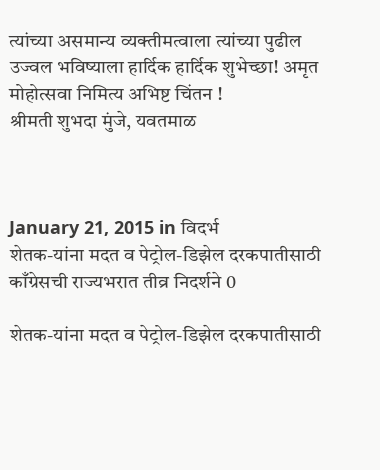त्यांच्या असमान्य व्यक्तीमत्वाला त्यांच्या पुढील उज्वल भविष्याला हार्दिक हार्दिक शुभेच्छा! अमृत मोहोत्सवा निमित्य अभिष्ट चिंतन !
श्रीमती शुभदा मुंजे, यवतमाळ



January 21, 2015 in विदर्भ
शेतक-यांना मदत व पेट्रोल-डिझेल दरकपातीसाठी काँग्रेसची राज्यभरात तीव्र निदर्शने 0

शेतक-यांना मदत व पेट्रोल-डिझेल दरकपातीसाठी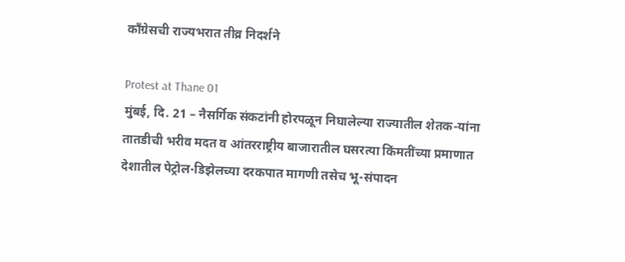काँग्रेसची राज्यभरात तीव्र निदर्शने

Protest at Thane 01
मुंबई, दि. 21 – नैसर्गिक संकटांनी होरपळून निघालेल्या राज्यातील शेतक-यांना तातडीची भरीव मदत व आंतरराष्ट्रीय बाजारातील घसरत्या किंमतींच्या प्रमाणात देशातील पेट्रोल-डिझेलच्या दरकपात मागणी तसेच भू-संपादन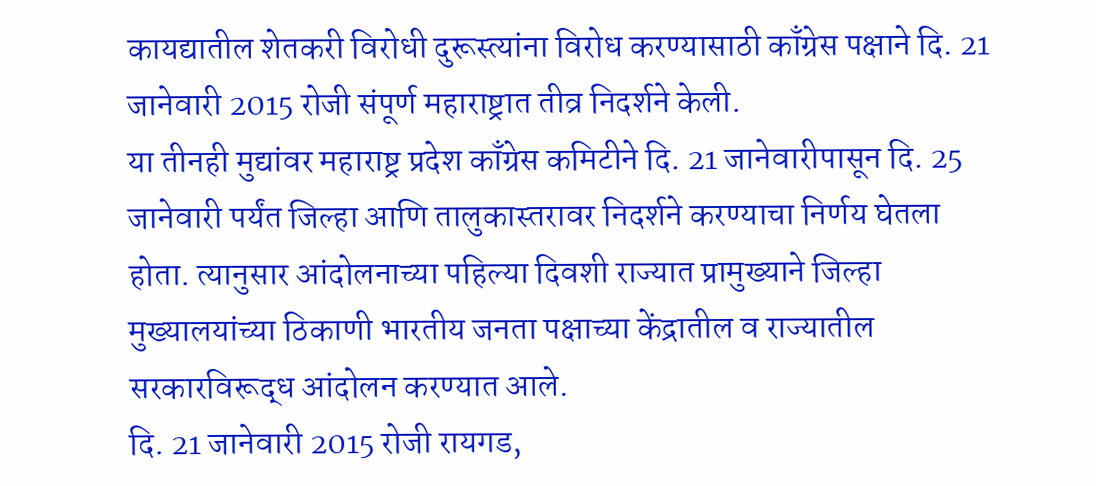कायद्यातील शेतकरी विरोधी दुरूस्त्यांना विरोध करण्यासाठी काँग्रेस पक्षाने दि. 21 जानेवारी 2015 रोजी संपूर्ण महाराष्ट्रात तीव्र निदर्शने केली.
या तीनही मुद्यांवर महाराष्ट्र प्रदेश काँग्रेस कमिटीने दि. 21 जानेवारीपासून दि. 25 जानेवारी पर्यंत जिल्हा आणि तालुकास्तरावर निदर्शने करण्याचा निर्णय घेतला होता. त्यानुसार आंदोलनाच्या पहिल्या दिवशी राज्यात प्रामुख्याने जिल्हा मुख्यालयांच्या ठिकाणी भारतीय जनता पक्षाच्या केंद्रातील व राज्यातील सरकारविरूद्ध आंदोलन करण्यात आले.
दि. 21 जानेवारी 2015 रोजी रायगड,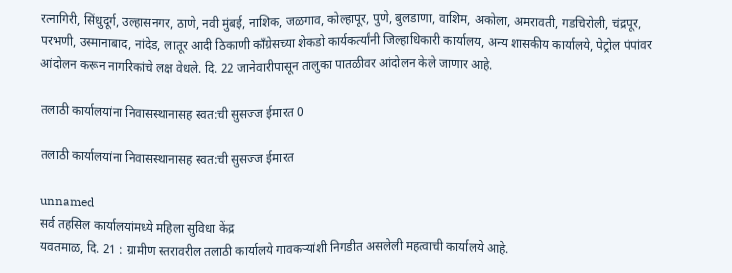रत्नागिरी, सिंधुदूर्ग, उल्हासनगर, ठाणे, नवी मुंबई, नाशिक, जळगाव, कोल्हापूर, पुणे, बुलडाणा, वाशिम, अकोला, अमरावती, गडचिरोली, चंद्रपूर, परभणी, उस्मानाबाद, नांदेड, लातूर आदी ठिकाणी काँग्रेसच्या शेकडो कार्यकर्त्यांनी जिल्हाधिकारी कार्यालय, अन्य शासकीय कार्यालये, पेट्रोल पंपांवर आंदोलन करून नागरिकांचे लक्ष वेधले. दि. 22 जानेवारीपासून तालुका पातळीवर आंदोलन केले जाणार आहे.

तलाठी कार्यालयांना निवासस्थानासह स्वत:ची सुसज्ज ईमारत 0

तलाठी कार्यालयांना निवासस्थानासह स्वत:ची सुसज्ज ईमारत

unnamed
सर्व तहसिल कार्यालयांमध्ये महिला सुविधा केंद्र
यवतमाळ, दि. 21 : ग्रामीण स्तरावरील तलाठी कार्यालये गावकऱ्यांशी निगडीत असलेली महत्वाची कार्यालये आहे.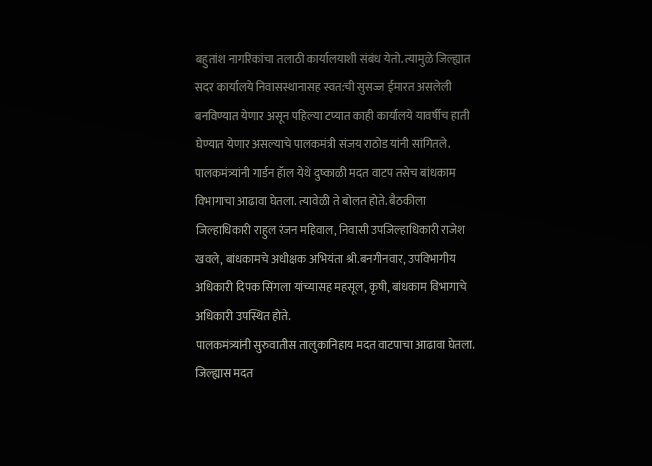बहुतांश नागरिकांचा तलाठी कार्यालयाशी संबंध येतो. त्यामुळे जिल्ह्यात सदर कार्यालये निवासस्थानासह स्वत:ची सुसज्ज ईमारत असलेली बनविण्यात येणार असून पहिल्या टप्यात काही कार्यालये यावर्षीच हाती घेण्यात येणार असल्याचे पालकमंत्री संजय राठोड यांनी सांगितले.
पालकमंत्र्यांनी गार्डन हॅाल येथे दुष्काळी मदत वाटप तसेच बांधकाम विभागाचा आढावा घेतला. त्यावेळी ते बोलत होते. बैठकीला जिल्हाधिकारी राहुल रंजन महिवाल, निवासी उपजिल्हाधिकारी राजेश खवले, बांधकामचे अधीक्षक अभियंता श्री.बनगीनवार, उपविभागीय अधिकारी दिपक सिंगला यांच्यासह महसूल, कृषी, बांधकाम विभागाचे अधिकारी उपस्थित होते.
पालकमंत्र्यांनी सुरुवातीस तालुकानिहाय मदत वाटपाचा आढावा घेतला. जिल्ह्यास मदत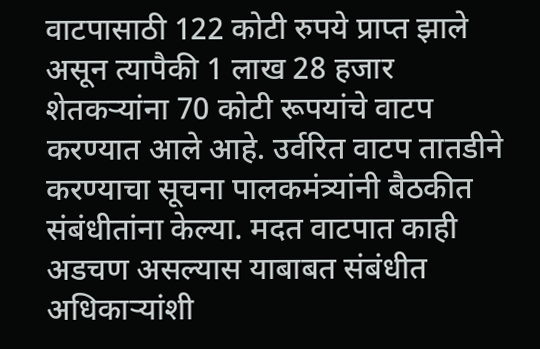वाटपासाठी 122 कोटी रुपये प्राप्त झाले असून त्यापैकी 1 लाख 28 हजार शेतकऱ्यांना 70 कोटी रूपयांचे वाटप करण्यात आले आहे. उर्वरित वाटप तातडीने करण्याचा सूचना पालकमंत्र्यांनी बैठकीत संबंधीतांना केल्या. मदत वाटपात काही अडचण असल्यास याबाबत संबंधीत अधिकाऱ्यांशी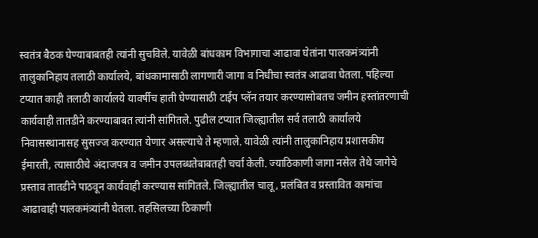स्वतंत्र बैठक घेण्याबाबतही त्यांनी सुचविले. यावेळी बांधकाम विभागाचा आढावा घेतांना पालकमंत्र्यांनी तालुकानिहाय तलाठी कार्यालये, बांधकामासाठी लागणारी जागा व निधीचा स्वतंत्र आढावा घेतला. पहिल्या टप्यात काही तलाठी कार्यालये यावर्षीच हाती घेण्यासाठी टाईप प्लॅन तयार करण्यासोबतच जमीन हस्तांतरणाची कार्यवाही तातडीने करण्याबाबत त्यांनी सांगितले. पुढील टप्यात जिल्ह्यातील सर्व तलाठी कार्यालये निवासस्थानासह सुसज्ज करण्यात येणार असल्याचे ते म्हणाले. यावेळी त्यांनी तालुकानिहाय प्रशासकीय ईमारती, त्यासाठीचे अंदाजपत्र व जमीन उपलब्धतेबाबतही चर्चा केली. ज्याठिकाणी जागा नसेल तेथे जागेचे प्रस्ताव तातडीने पाठवून कार्यवाही करण्यास सांगितले. जिल्ह्यातील चालू, प्रलंबित व प्रस्तावित कामांचा आढावाही पालकमंत्र्यांनी घेतला. तहसिलच्या ठिकाणी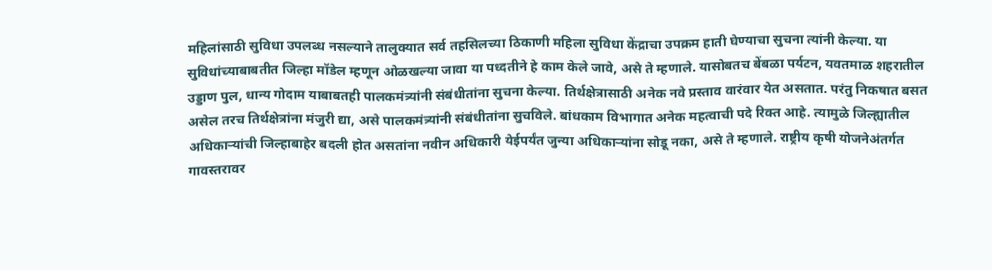महिलांसाठी सुविधा उपलब्ध नसल्याने तालुक्यात सर्व तहसिलच्या ठिकाणी महिला सुविधा केंद्राचा उपक्रम हाती घेण्याचा सुचना त्यांनी केल्या. या सुविधांच्याबाबतीत जिल्हा मॉडेल म्हणून ओळखल्या जावा या पध्दतीने हे काम केले जावे, असे ते म्हणाले. यासोबतच बेंबळा पर्यटन, यवतमाळ शहरातील उड्डाण पुल, धान्य गोदाम याबाबतही पालकमंत्र्यांनी संबंधीतांना सुचना केल्या. तिर्थक्षेत्रासाठी अनेक नवे प्रस्ताव वारंवार येत असतात. परंतु निकषात बसत असेल तरच तिर्थक्षेत्रांना मंजुरी द्या, असे पालकमंत्र्यांनी संबंधीतांना सुचविले. बांधकाम विभागात अनेक महत्वाची पदे रिक्त आहे. त्यामुळे जिल्ह्यातील अधिकाऱ्यांची जिल्हाबाहेर बदली होत असतांना नवीन अधिकारी येईपर्यंत जुन्या अधिकाऱ्यांना सोडू नका, असे ते म्हणाले. राष्ट्रीय कृषी योजनेअंतर्गत गावस्तरावर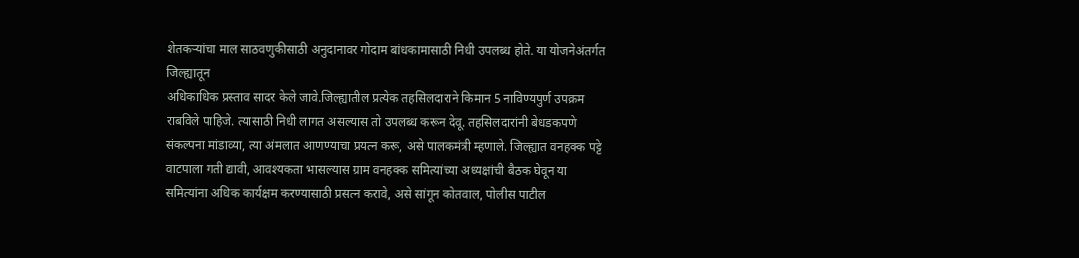शेतकऱ्यांचा माल साठवणुकीसाठी अनुदानावर गोदाम बांधकामासाठी निधी उपलब्ध होते. या योजनेअंतर्गत जिल्ह्यातून
अधिकाधिक प्रस्ताव सादर केले जावे.जिल्ह्यातील प्रत्येक तहसिलदाराने किमान 5 नाविण्यपुर्ण उपक्रम राबविले पाहिजे. त्यासाठी निधी लागत असल्यास तो उपलब्ध करून देवू. तहसिलदारांनी बेधडकपणे संकल्पना मांडाव्या, त्या अंमलात आणण्याचा प्रयत्न करू, असे पालकमंत्री म्हणाले. जिल्ह्यात वनहक्क पट्टे वाटपाला गती द्यावी, आवश्यकता भासल्यास ग्राम वनहक्क समित्यांच्या अध्यक्षांची बैठक घेवून या समित्यांना अधिक कार्यक्षम करण्यासाठी प्रसत्न करावे, असे सांगून कोतवाल, पोलीस पाटील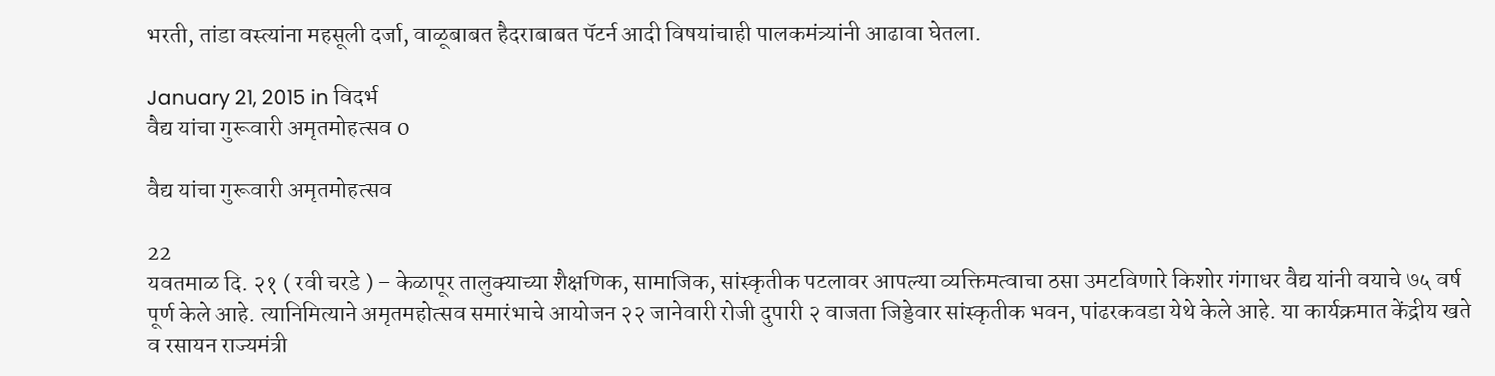भरती, तांडा वस्त्यांना महसूली दर्जा, वाळूबाबत हैदराबाबत पॅटर्न आदी विषयांचाही पालकमंत्र्यांनी आढावा घेतला.

January 21, 2015 in विदर्भ
वैद्य यांचा गुरूवारी अमृतमोहत्सव 0

वैद्य यांचा गुरूवारी अमृतमोहत्सव

22
यवतमाळ दि. २१ ( रवी चरडे ) – केळापूर तालुक्याच्या शैक्षणिक, सामाजिक, सांस्कृतीक पटलावर आपल्या व्यक्तिमत्वाचा ठसा उमटविणारे किशोर गंगाधर वैद्य यांनी वयाचे ७५ वर्ष पूर्ण केले आहे. त्यानिमित्याने अमृतमहोत्सव समारंभाचे आयोजन २२ जानेवारी रोजी दुपारी २ वाजता जिड्डेवार सांस्कृतीक भवन, पांढरकवडा येथे केले आहे. या कार्यक्रमात केंद्रीय खते व रसायन राज्यमंत्री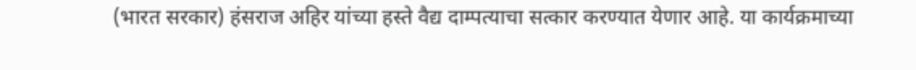(भारत सरकार) हंसराज अहिर यांच्या हस्ते वैद्य दाम्पत्याचा सत्कार करण्यात येणार आहे. या कार्यक्रमाच्या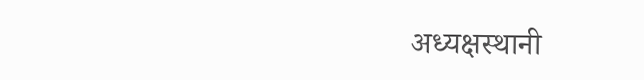अध्यक्षस्थानी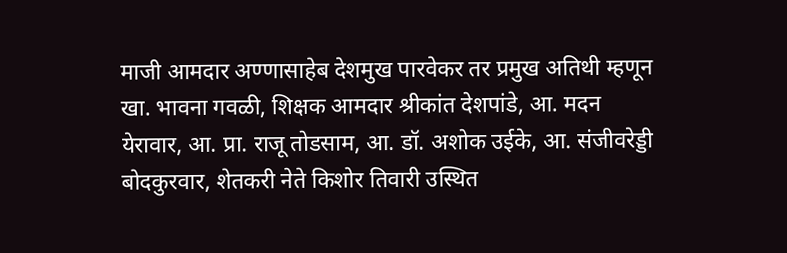माजी आमदार अण्णासाहेब देशमुख पारवेकर तर प्रमुख अतिथी म्हणून खा. भावना गवळी, शिक्षक आमदार श्रीकांत देशपांडे, आ. मदन येरावार, आ. प्रा. राजू तोडसाम, आ. डॉ. अशोक उईके, आ. संजीवरेड्डी बोदकुरवार, शेतकरी नेते किशोर तिवारी उस्थित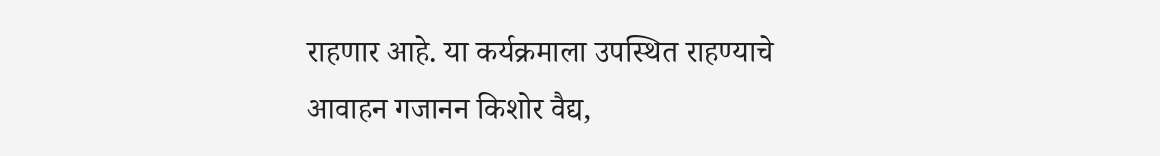राहणार आहे. या कर्यक्रमाला उपस्थित राहण्याचे आवाहन गजानन किशोर वैद्य,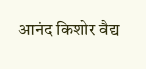आनंद किशोर वैद्य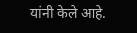यांनी केले आहे.